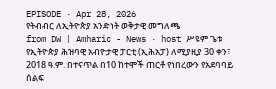EPISODE · Apr 28, 2026
የትብብር ለኢትዮጵያ አንድነት ወቅታዊ መግለጫ
from DW | Amharic - News · host ሥዩም ጌቱ
የኢትዮጵያ ሕዝባዊ አብዮታዊ ፓርቲ (ኢሕአፓ) ለሚያዚያ 30 ቀን፣ 2018 ዓ.ም. በተናጥል በ10 ከተሞች ጠርቶ የነበረውን የአደባባይ ሰልፍ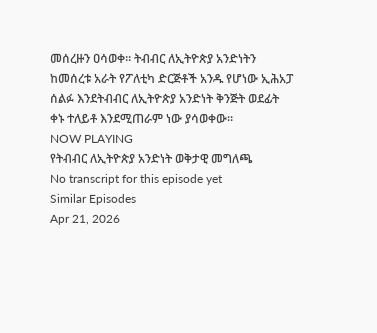መሰረዙን ዐሳወቀ፡፡ ትብብር ለኢትዮጵያ አንድነትን ከመሰረቱ አራት የፖለቲካ ድርጅቶች አንዱ የሆነው ኢሕአፓ ሰልፉ እንደትብብር ለኢትዮጵያ አንድነት ቅንጅት ወደፊት ቀኑ ተለይቶ እንደሚጠራም ነው ያሳወቀው፡፡
NOW PLAYING
የትብብር ለኢትዮጵያ አንድነት ወቅታዊ መግለጫ
No transcript for this episode yet
Similar Episodes
Apr 21, 2026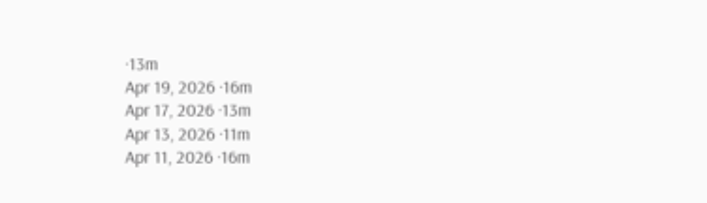·13m
Apr 19, 2026 ·16m
Apr 17, 2026 ·13m
Apr 13, 2026 ·11m
Apr 11, 2026 ·16m